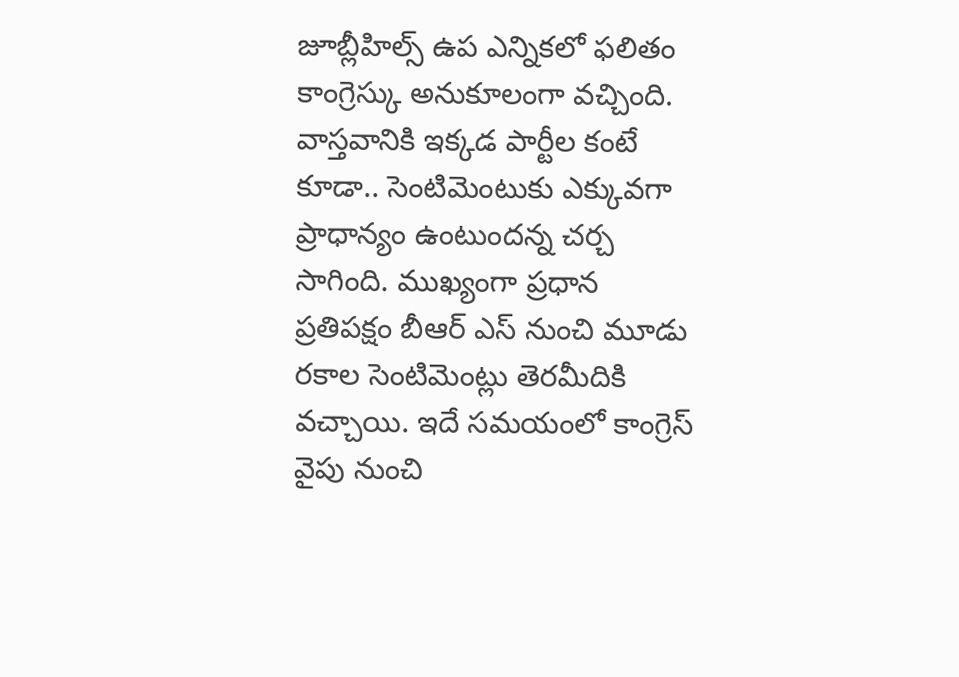జూబ్లీహిల్స్ ఉప ఎన్నికలో ఫలితం కాంగ్రెస్కు అనుకూలంగా వచ్చింది. వాస్తవానికి ఇక్కడ పార్టీల కంటే కూడా.. సెంటిమెంటుకు ఎక్కువగా ప్రాధాన్యం ఉంటుందన్న చర్చ సాగింది. ముఖ్యంగా ప్రధాన ప్రతిపక్షం బీఆర్ ఎస్ నుంచి మూడు రకాల సెంటిమెంట్లు తెరమీదికి వచ్చాయి. ఇదే సమయంలో కాంగ్రెస్ వైపు నుంచి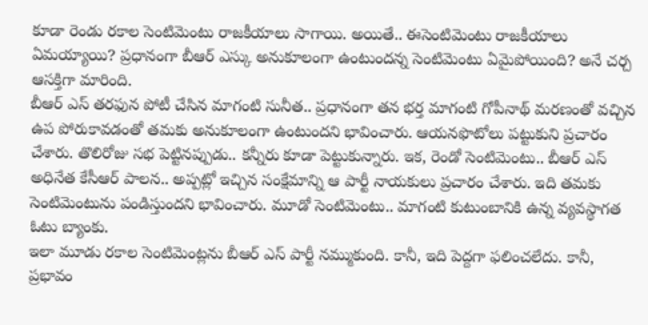కూడా రెండు రకాల సెంటిమెంటు రాజకీయాలు సాగాయి. అయితే.. ఈసెంటిమెంటు రాజకీయాలు ఏమయ్యాయి? ప్రధానంగా బీఆర్ ఎస్కు అనుకూలంగా ఉంటుందన్న సెంటిమెంటు ఏమైపోయింది? అనే చర్చ ఆసక్తిగా మారింది.
బీఆర్ ఎస్ తరఫున పోటీ చేసిన మాగంటి సునీత.. ప్రధానంగా తన భర్త మాగంటి గోపీనాథ్ మరణంతో వచ్చిన ఉప పోరుకావడంతో తమకు అనుకూలంగా ఉంటుందని భావించారు. ఆయనఫొటోలు పట్టుకుని ప్రచారం చేశారు. తొలిరోజు సభ పెట్టినప్పుడు.. కన్నీరు కూడా పెట్టుకున్నారు. ఇక, రెండో సెంటిమెంటు.. బీఆర్ ఎస్ అధినేత కేసీఆర్ పాలన.. అప్పట్లో ఇచ్చిన సంక్షేమాన్ని ఆ పార్టీ నాయకులు ప్రచారం చేశారు. ఇది తమకు సెంటిమెంటును పండిస్తుందని భావించారు. మూడో సెంటిమెంటు.. మాగంటి కుటుంబానికి ఉన్న వ్యవస్థాగత ఓటు బ్యాంకు.
ఇలా మూడు రకాల సెంటిమెంట్లను బీఆర్ ఎస్ పార్టీ నమ్ముకుంది. కానీ, ఇది పెద్దగా ఫలించలేదు. కానీ, ప్రభావం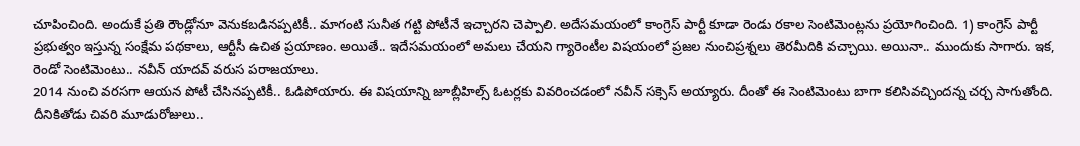చూపించింది. అందుకే ప్రతి రౌండ్లోనూ వెనుకబడినప్పటికీ.. మాగంటి సునీత గట్టి పోటీనే ఇచ్చారని చెప్పాలి. అదేసమయంలో కాంగ్రెస్ పార్టీ కూడా రెండు రకాల సెంటిమెంట్లను ప్రయోగించింది. 1) కాంగ్రెస్ పార్టీ ప్రభుత్వం ఇస్తున్న సంక్షేమ పథకాలు, ఆర్టీసీ ఉచిత ప్రయాణం. అయితే.. ఇదేసమయంలో అమలు చేయని గ్యారెంటీల విషయంలో ప్రజల నుంచిప్రశ్నలు తెరమీదికి వచ్చాయి. అయినా.. ముందుకు సాగారు. ఇక, రెండో సెంటిమెంటు.. నవీన్ యాదవ్ వరుస పరాజయాలు.
2014 నుంచి వరసగా ఆయన పోటీ చేసినప్పటికీ.. ఓడిపోయారు. ఈ విషయాన్ని జూబ్లీహిల్స్ ఓటర్లకు వివరించడంలో నవీన్ సక్సెస్ అయ్యారు. దీంతో ఈ సెంటిమెంటు బాగా కలిసివచ్చిందన్న చర్చ సాగుతోంది. దీనికితోడు చివరి మూడురోజులు..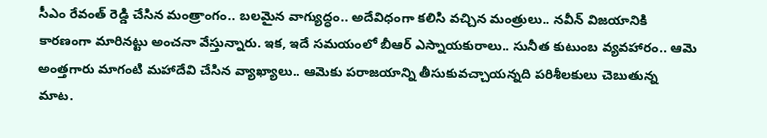సీఎం రేవంత్ రెడ్డి చేసిన మంత్రాంగం.. బలమైన వాగ్యుద్ధం.. అదేవిధంగా కలిసి వచ్చిన మంత్రులు.. నవీన్ విజయానికి కారణంగా మారినట్టు అంచనా వేస్తున్నారు. ఇక, ఇదే సమయంలో బీఆర్ ఎస్నాయకురాలు.. సునీత కుటుంబ వ్యవహారం.. ఆమె అంత్తగారు మాగంటి మహాదేవి చేసిన వ్యాఖ్యాలు.. ఆమెకు పరాజయాన్ని తీసుకువచ్చాయన్నది పరిశీలకులు చెబుతున్న మాట.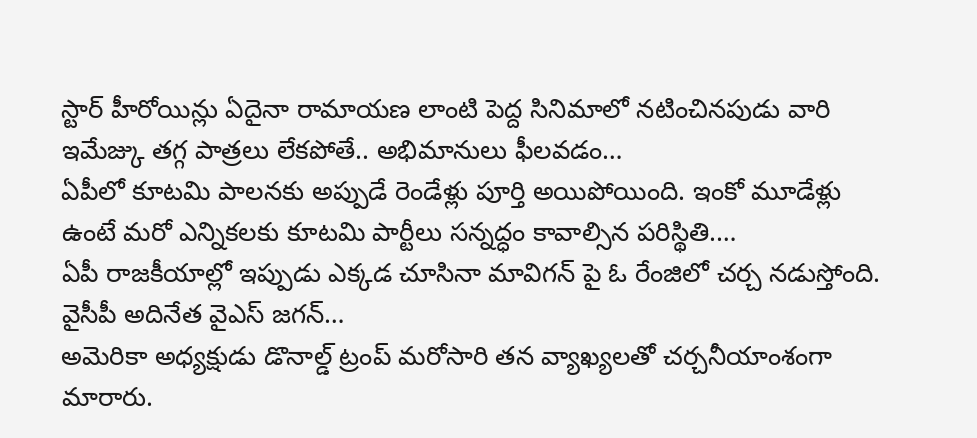స్టార్ హీరోయిన్లు ఏదైనా రామాయణ లాంటి పెద్ద సినిమాలో నటించినపుడు వారి ఇమేజ్కు తగ్గ పాత్రలు లేకపోతే.. అభిమానులు ఫీలవడం…
ఏపీలో కూటమి పాలనకు అప్పుడే రెండేళ్లు పూర్తి అయిపోయింది. ఇంకో మూడేళ్లు ఉంటే మరో ఎన్నికలకు కూటమి పార్టీలు సన్నద్ధం కావాల్సిన పరిస్థితి.…
ఏపీ రాజకీయాల్లో ఇప్పుడు ఎక్కడ చూసినా మావిగన్ పై ఓ రేంజిలో చర్చ నడుస్తోంది. వైసీపీ అదినేత వైఎస్ జగన్…
అమెరికా అధ్యక్షుడు డొనాల్డ్ ట్రంప్ మరోసారి తన వ్యాఖ్యలతో చర్చనీయాంశంగా మారారు.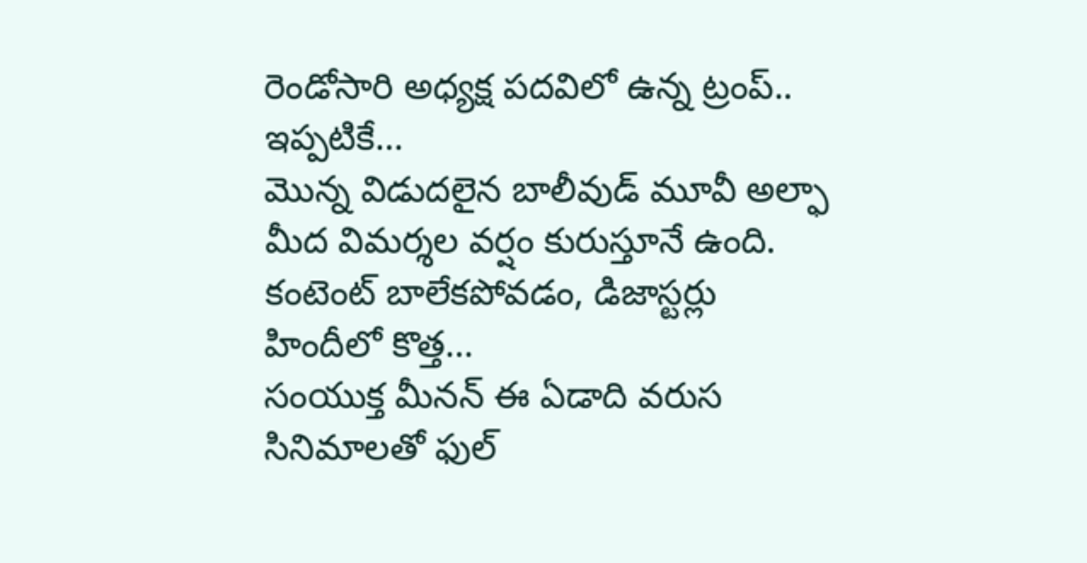రెండోసారి అధ్యక్ష పదవిలో ఉన్న ట్రంప్.. ఇప్పటికే…
మొన్న విడుదలైన బాలీవుడ్ మూవీ అల్ఫా మీద విమర్శల వర్షం కురుస్తూనే ఉంది. కంటెంట్ బాలేకపోవడం, డిజాస్టర్లు హిందీలో కొత్త…
సంయుక్త మీనన్ ఈ ఏడాది వరుస సినిమాలతో ఫుల్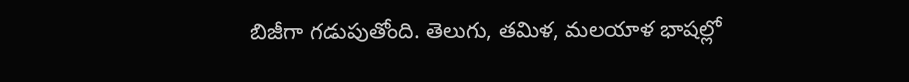బిజీగా గడుపుతోంది. తెలుగు, తమిళ, మలయాళ భాషల్లో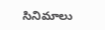సినిమాలు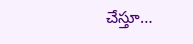చేస్తూ…